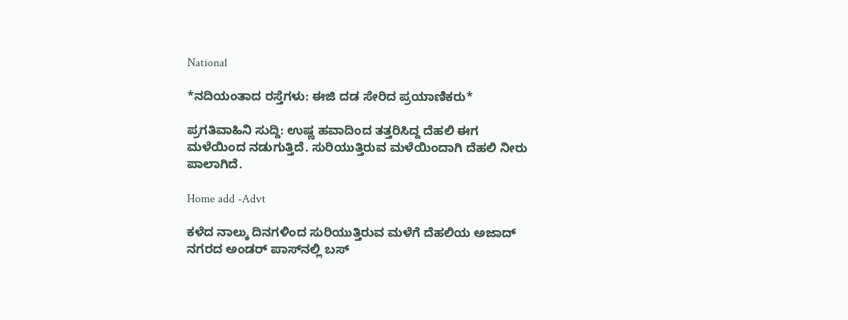National

*ನದಿಯಂತಾದ ರಸ್ತೆಗಳು: ಈಜಿ ದಡ ಸೇರಿದ ಪ್ರಯಾಣಿಕರು*

ಪ್ರಗತಿವಾಹಿನಿ ಸುದ್ದಿ: ಉಷ್ಣ ಹವಾದಿಂದ ತತ್ತರಿಸಿದ್ದ ದೆಹಲಿ ಈಗ ಮಳೆಯಿಂದ ನಡುಗುತ್ತಿದೆ. ಸುರಿಯುತ್ತಿರುವ ಮಳೆಯಿಂದಾಗಿ ದೆಹಲಿ ನೀರು ಪಾಲಾಗಿದೆ.

Home add -Advt

ಕಳೆದ ನಾಲ್ಕು ದಿನಗಳಿಂದ ಸುರಿಯುತ್ತಿರುವ ಮಳೆಗೆ ದೆಹಲಿಯ ಅಜಾದ್ ನಗರದ ಅಂಡರ್ ಪಾಸ್‌ನಲ್ಲಿ ಬಸ್‌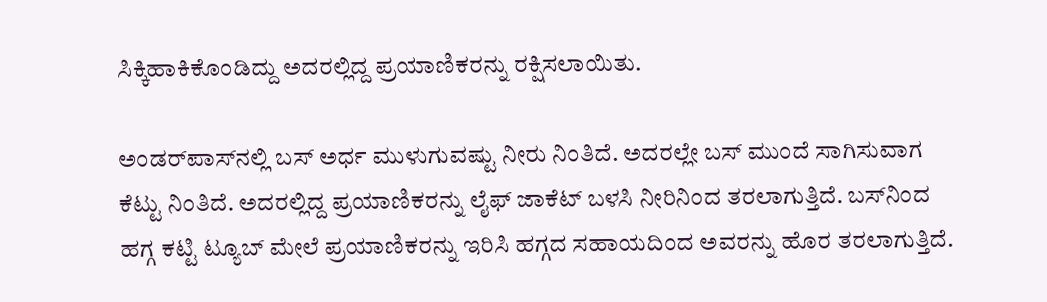ಸಿಕ್ಕಿಹಾಕಿಕೊಂಡಿದ್ದು ಅದರಲ್ಲಿದ್ದ ಪ್ರಯಾಣಿಕರನ್ನು ರಕ್ಷಿಸಲಾಯಿತು.

ಅಂಡರ್‌ಪಾಸ್‌ನಲ್ಲಿ ಬಸ್‌ ಅರ್ಧ ಮುಳುಗುವಷ್ಟು ನೀರು ನಿಂತಿದೆ. ಅದರಲ್ಲೇ ಬಸ್‌ ಮುಂದೆ ಸಾಗಿಸುವಾಗ ಕೆಟ್ಟು ನಿಂತಿದೆ. ಅದರಲ್ಲಿದ್ದ ಪ್ರಯಾಣಿಕರನ್ನು ಲೈಫ್ ಜಾಕೆಟ್ ಬಳಸಿ ನೀರಿನಿಂದ ತರಲಾಗುತ್ತಿದೆ. ಬಸ್‌ನಿಂದ ಹಗ್ಗ ಕಟ್ಟಿ ಟ್ಯೂಬ್‌ ಮೇಲೆ ಪ್ರಯಾಣಿಕರನ್ನು ಇರಿಸಿ ಹಗ್ಗದ ಸಹಾಯದಿಂದ ಅವರನ್ನು ಹೊರ ತರಲಾಗುತ್ತಿದೆ.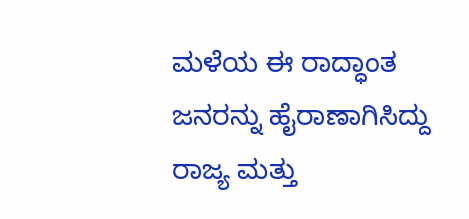ಮಳೆಯ ಈ ರಾದ್ಧಾಂತ ಜನರನ್ನು ಹೈರಾಣಾಗಿಸಿದ್ದು ರಾಜ್ಯ ಮತ್ತು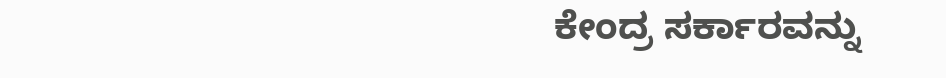ಕೇಂದ್ರ ಸರ್ಕಾರವನ್ನು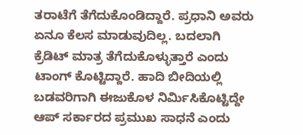ತರಾಟೆಗೆ ತೆಗೆದುಕೊಂಡಿದ್ದಾರೆ. ಪ್ರಧಾನಿ ಅವರು ಏನೂ ಕೆಲಸ ಮಾಡುವುದಿಲ್ಲ. ಬದಲಾಗಿ ಕ್ರೆಡಿಟ್‌ ಮಾತ್ರ ತೆಗೆದುಕೊಳ್ಳುತ್ತಾರೆ ಎಂದು ಟಾಂಗ್ ಕೊಟ್ಟಿದ್ದಾರೆ. ಹಾದಿ ಬೀದಿಯಲ್ಲಿ ಬಡವರಿಗಾಗಿ ಈಜುಕೊಳ ನಿರ್ಮಿಸಿಕೊಟ್ಟಿದ್ದೇ ಆಪ್‌ ಸರ್ಕಾರದ ಪ್ರಮುಖ ಸಾಧನೆ ಎಂದು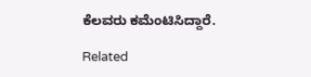ಕೆಲವರು ಕಮೆಂಟಿಸಿದ್ದಾರೆ.

Related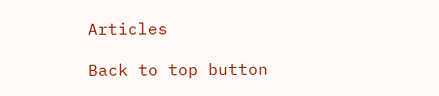Articles

Back to top button